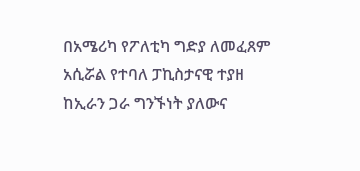በአሜሪካ የፖለቲካ ግድያ ለመፈጸም አሲሯል የተባለ ፓኪስታናዊ ተያዘ
ከኢራን ጋራ ግንኙነት ያለውና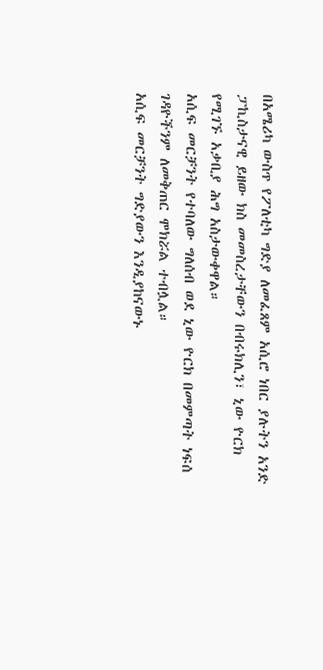በአሜሪካ ውስጥ የፖለቲካ ግድያ ለመፈጸም አሲሮ ነበር ያሉትን አንድ ፓኪስታናዊ ይዘው ክስ መመስረታቸውን በብሩክሊን፣ ኒው ዮርክ የሚገኙ አቃቢያ ሕግ አስታውቀዋል።
አሲፍ መርቻንት የተባለው ግለሰብ ወደ ኒው ዮርክ በመምጣት ነፍሰ ገዳዮችንም ለመቅጠር ሞክሯል ተብሏል።
አሲፍ መርቻንት ግድያውን እንዲያከናውኑ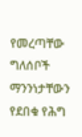የመረጣቸው ግለሰቦች ማንንነታቸውን የደበቁ የሕግ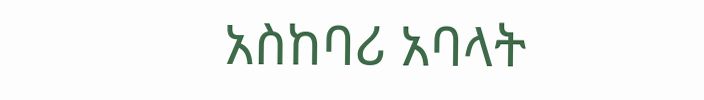አስከባሪ አባላት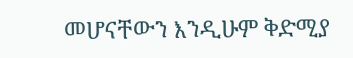መሆናቸውን እንዲሁም ቅድሚያ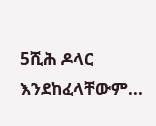5ሺሕ ዶላር እንደከፈላቸውም...